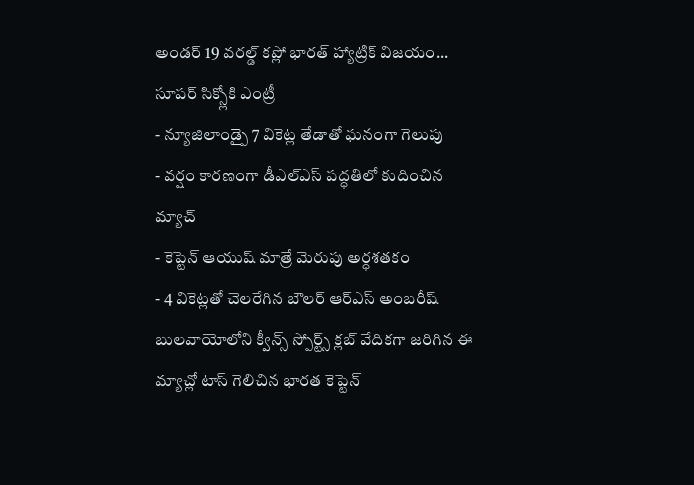అండర్ 19 వరల్డ్ కప్లో భారత్ హ్యాట్రిక్ విజయం... సూపర్ సిక్స్లోకి ఎంట్రీ
- న్యూజిలాండ్పై 7 వికెట్ల తేడాతో ఘనంగా గెలుపు
- వర్షం కారణంగా డీఎల్ఎస్ పద్ధతిలో కుదించిన మ్యాచ్
- కెప్టెన్ ఆయుష్ మాత్రే మెరుపు అర్ధశతకం
- 4 వికెట్లతో చెలరేగిన బౌలర్ ఆర్ఎస్ అంబరీష్
బులవాయోలోని క్వీన్స్ స్పోర్ట్స్ క్లబ్ వేదికగా జరిగిన ఈ మ్యాచ్లో టాస్ గెలిచిన భారత కెప్టెన్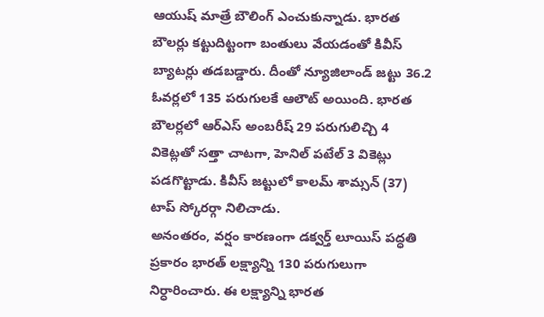ఆయుష్ మాత్రే బౌలింగ్ ఎంచుకున్నాడు. భారత బౌలర్లు కట్టుదిట్టంగా బంతులు వేయడంతో కివీస్ బ్యాటర్లు తడబడ్డారు. దీంతో న్యూజిలాండ్ జట్టు 36.2 ఓవర్లలో 135 పరుగులకే ఆలౌట్ అయింది. భారత బౌలర్లలో ఆర్ఎస్ అంబరీష్ 29 పరుగులిచ్చి 4 వికెట్లతో సత్తా చాటగా, హెనిల్ పటేల్ 3 వికెట్లు పడగొట్టాడు. కివీస్ జట్టులో కాలమ్ శామ్సన్ (37) టాప్ స్కోరర్గా నిలిచాడు.
అనంతరం, వర్షం కారణంగా డక్వర్త్ లూయిస్ పద్ధతి ప్రకారం భారత్ లక్ష్యాన్ని 130 పరుగులుగా నిర్ధారించారు. ఈ లక్ష్యాన్ని భారత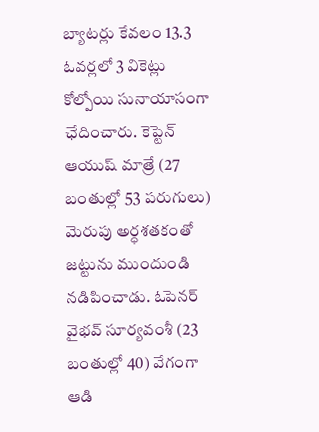బ్యాటర్లు కేవలం 13.3 ఓవర్లలో 3 వికెట్లు కోల్పోయి సునాయాసంగా ఛేదించారు. కెప్టెన్ ఆయుష్ మాత్రే (27 బంతుల్లో 53 పరుగులు) మెరుపు అర్ధశతకంతో జట్టును ముందుండి నడిపించాడు. ఓపెనర్ వైభవ్ సూర్యవంశీ (23 బంతుల్లో 40) వేగంగా ఆడి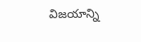విజయాన్ని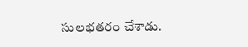సులభతరం చేశాడు.